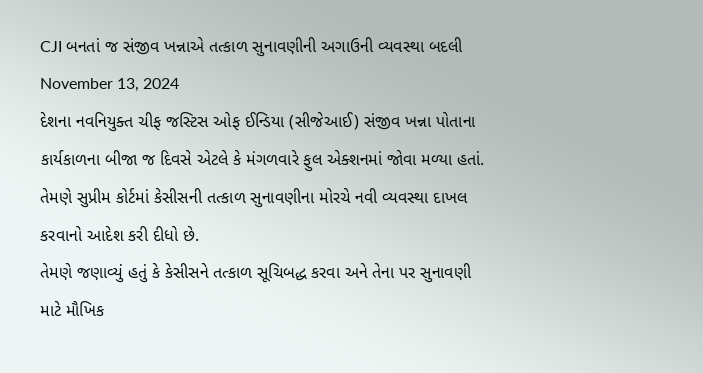CJI બનતાં જ સંજીવ ખન્નાએ તત્કાળ સુનાવણીની અગાઉની વ્યવસ્થા બદલી
November 13, 2024
દેશના નવનિયુક્ત ચીફ જસ્ટિસ ઓફ ઈન્ડિયા (સીજેઆઈ) સંજીવ ખન્ના પોતાના કાર્યકાળના બીજા જ દિવસે એટલે કે મંગળવારે ફુલ એક્શનમાં જોવા મળ્યા હતાં. તેમણે સુપ્રીમ કોર્ટમાં કેસીસની તત્કાળ સુનાવણીના મોરચે નવી વ્યવસ્થા દાખલ કરવાનો આદેશ કરી દીધો છે.
તેમણે જણાવ્યું હતું કે કેસીસને તત્કાળ સૂચિબદ્ધ કરવા અને તેના પર સુનાવણી માટે મૌખિક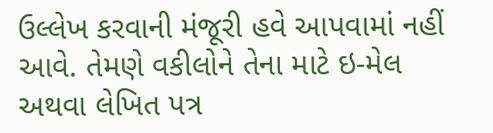ઉલ્લેખ કરવાની મંજૂરી હવે આપવામાં નહીં આવે. તેમણે વકીલોને તેના માટે ઇ-મેલ અથવા લેખિત પત્ર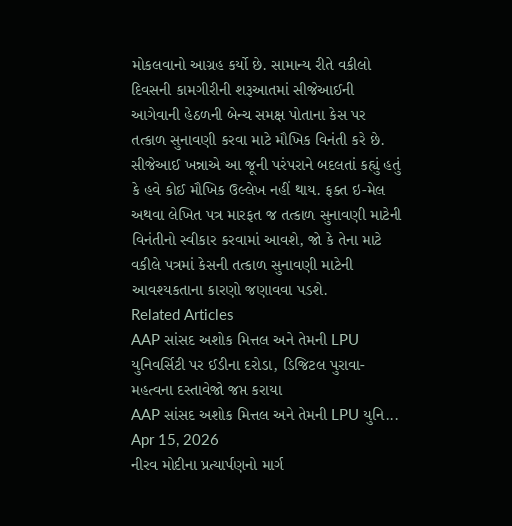મોકલવાનો આગ્રહ કર્યો છે. સામાન્ય રીતે વકીલો દિવસની કામગીરીની શરૂઆતમાં સીજેઆઈની આગેવાની હેઠળની બેન્ચ સમક્ષ પોતાના કેસ પર તત્કાળ સુનાવણી કરવા માટે મૌખિક વિનંતી કરે છે.
સીજેઆઈ ખન્નાએ આ જૂની પરંપરાને બદલતાં કહ્યું હતું કે હવે કોઈ મૌખિક ઉલ્લેખ નહીં થાય. ફક્ત ઇ-મેલ અથવા લેખિત પત્ર મારફત જ તત્કાળ સુનાવણી માટેની વિનંતીનો સ્વીકાર કરવામાં આવશે, જો કે તેના માટે વકીલે પત્રમાં કેસની તત્કાળ સુનાવણી માટેની આવશ્યકતાના કારણો જણાવવા પડશે.
Related Articles
AAP સાંસદ અશોક મિત્તલ અને તેમની LPU યુનિવર્સિટી પર ઈડીના દરોડા, ડિજિટલ પુરાવા-મહત્વના દસ્તાવેજો જપ્ત કરાયા
AAP સાંસદ અશોક મિત્તલ અને તેમની LPU યુનિ...
Apr 15, 2026
નીરવ મોદીના પ્રત્યાર્પણનો માર્ગ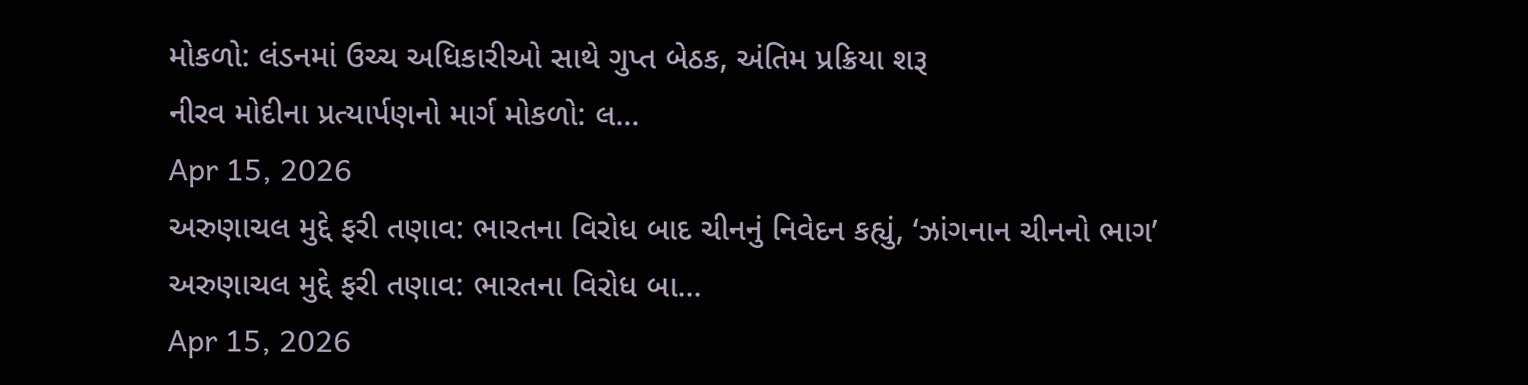મોકળો: લંડનમાં ઉચ્ચ અધિકારીઓ સાથે ગુપ્ત બેઠક, અંતિમ પ્રક્રિયા શરૂ
નીરવ મોદીના પ્રત્યાર્પણનો માર્ગ મોકળો: લ...
Apr 15, 2026
અરુણાચલ મુદ્દે ફરી તણાવ: ભારતના વિરોધ બાદ ચીનનું નિવેદન કહ્યું, ‘ઝાંગનાન ચીનનો ભાગ’
અરુણાચલ મુદ્દે ફરી તણાવ: ભારતના વિરોધ બા...
Apr 15, 2026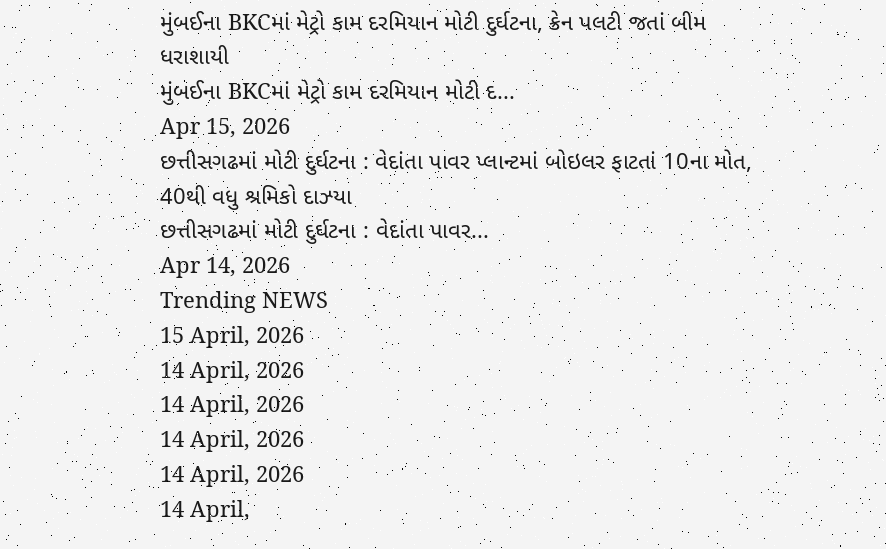મુંબઈના BKCમાં મેટ્રો કામ દરમિયાન મોટી દુર્ઘટના, ક્રેન પલટી જતાં બીમ ધરાશાયી
મુંબઈના BKCમાં મેટ્રો કામ દરમિયાન મોટી દ...
Apr 15, 2026
છત્તીસગઢમાં મોટી દુર્ઘટના : વેદાંતા પાવર પ્લાન્ટમાં બોઇલર ફાટતાં 10ના મોત, 40થી વધુ શ્રમિકો દાઝ્યા
છત્તીસગઢમાં મોટી દુર્ઘટના : વેદાંતા પાવર...
Apr 14, 2026
Trending NEWS
15 April, 2026
14 April, 2026
14 April, 2026
14 April, 2026
14 April, 2026
14 April,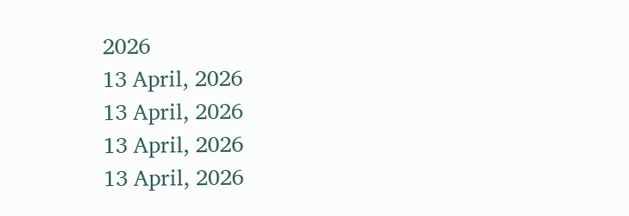2026
13 April, 2026
13 April, 2026
13 April, 2026
13 April, 2026